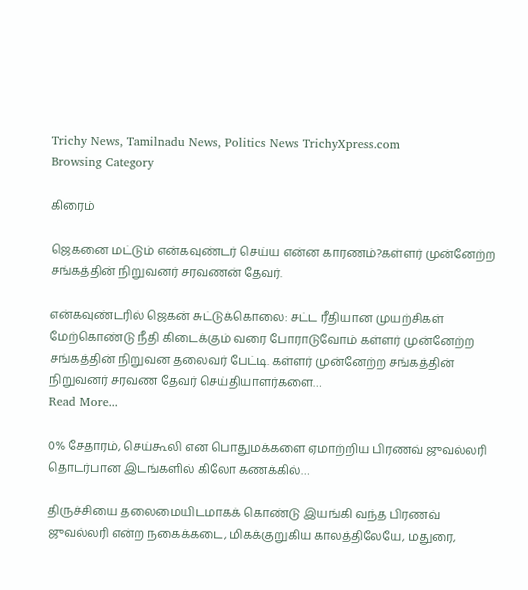Trichy News, Tamilnadu News, Politics News TrichyXpress.com
Browsing Category

கிரைம்

ஜெகனை மட்டும் என்கவுண்டர் செய்ய என்ன காரணம்?கள்ளர் முன்னேற்ற சங்கத்தின் நிறுவனர் சரவணன் தேவர்.

என்கவுண்டரில் ஜெகன் சுட்டுக்கொலை: சட்ட ரீதியான முயற்சிகள் மேற்கொண்டு நீதி கிடைக்கும் வரை போராடுவோம் கள்ளர் முன்னேற்ற சங்கத்தின் நிறுவன தலைவர் பேட்டி. கள்ளர் முன்னேற்ற சங்கத்தின் நிறுவனர் சரவண தேவர் செய்தியாளர்களை…
Read More...

0% சேதாரம், செய்கூலி என பொதுமக்களை ஏமாற்றிய பிரணவ் ஜுவல்லரி தொடர்பான இடங்களில் கிலோ கணக்கில்…

திருச்சியை தலைமையிடமாகக் கொண்டு இயங்கி வந்த பிரணவ் ஜுவல்லரி என்ற நகைக்கடை, மிகக்குறுகிய காலத்திலேயே, மதுரை,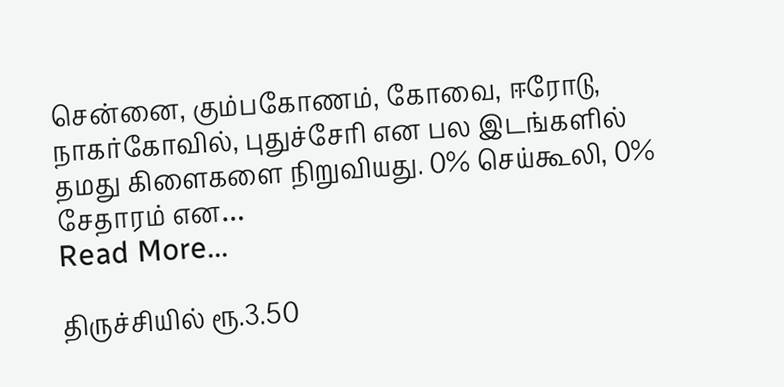சென்னை, கும்பகோணம், கோவை, ஈரோடு, நாகர்கோவில், புதுச்சேரி என பல இடங்களில் தமது கிளைகளை நிறுவியது. 0% செய்கூலி, 0% சேதாரம் என…
Read More...

திருச்சியில் ரூ.3.50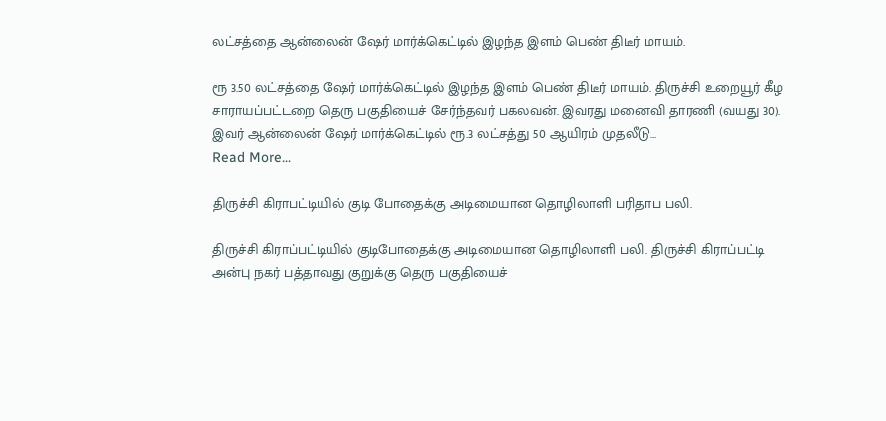லட்சத்தை ஆன்லைன் ஷேர் மார்க்கெட்டில் இழந்த இளம் பெண் திடீர் மாயம்.

ரூ 3.50 லட்சத்தை ஷேர் மார்க்கெட்டில் இழந்த இளம் பெண் திடீர் மாயம். திருச்சி உறையூர் கீழ சாராயப்பட்டறை தெரு பகுதியைச் சேர்ந்தவர் பகலவன். இவரது மனைவி தாரணி (வயது 30). இவர் ஆன்லைன் ஷேர் மார்க்கெட்டில் ரூ.3 லட்சத்து 50 ஆயிரம் முதலீடு…
Read More...

திருச்சி கிராபட்டியில் குடி போதைக்கு அடிமையான தொழிலாளி பரிதாப பலி.

திருச்சி கிராப்பட்டியில் குடிபோதைக்கு அடிமையான தொழிலாளி பலி. திருச்சி கிராப்பட்டி அன்பு நகர் பத்தாவது குறுக்கு தெரு பகுதியைச்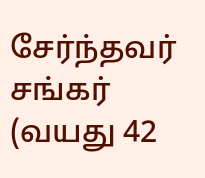சேர்ந்தவர் சங்கர் (வயது 42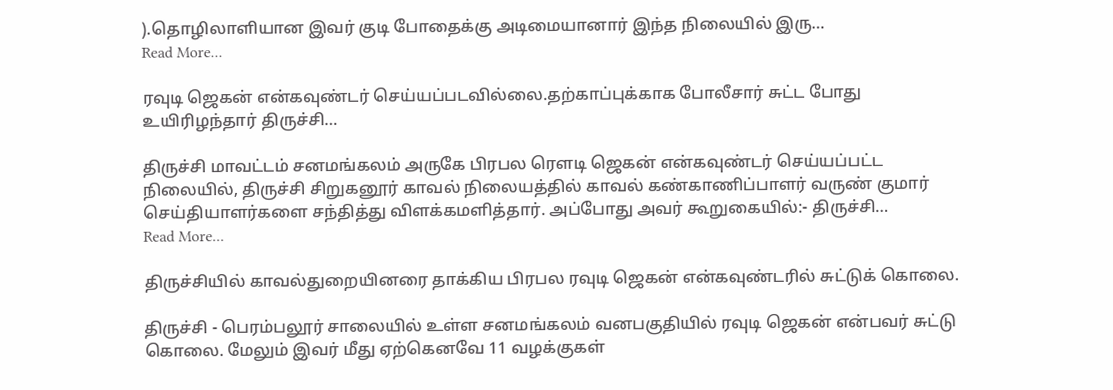).தொழிலாளியான இவர் குடி போதைக்கு அடிமையானார் இந்த நிலையில் இரு…
Read More...

ரவுடி ஜெகன் என்கவுண்டர் செய்யப்படவில்லை.தற்காப்புக்காக போலீசார் சுட்ட போது உயிரிழந்தார் திருச்சி…

திருச்சி மாவட்டம் சனமங்கலம் அருகே பிரபல ரௌடி ஜெகன் என்கவுண்டர் செய்யப்பட்ட நிலையில், திருச்சி சிறுகனூர் காவல் நிலையத்தில் காவல் கண்காணிப்பாளர் வருண் குமார் செய்தியாளர்களை சந்தித்து விளக்கமளித்தார். அப்போது அவர் கூறுகையில்:- திருச்சி…
Read More...

திருச்சியில் காவல்துறையினரை தாக்கிய பிரபல ரவுடி ஜெகன் என்கவுண்டரில் சுட்டுக் கொலை.

திருச்சி - பெரம்பலூர் சாலையில் உள்ள சனமங்கலம் வனபகுதியில் ரவுடி ஜெகன் என்பவர் சுட்டு கொலை. மேலும் இவர் மீது ஏற்கெனவே 11 வழக்குகள்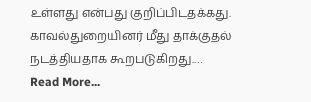உள்ளது என்பது குறிப்பிடதக்கது. காவல்துறையினர் மீது தாக்குதல் நடத்தியதாக கூறபடுகிறது.…
Read More...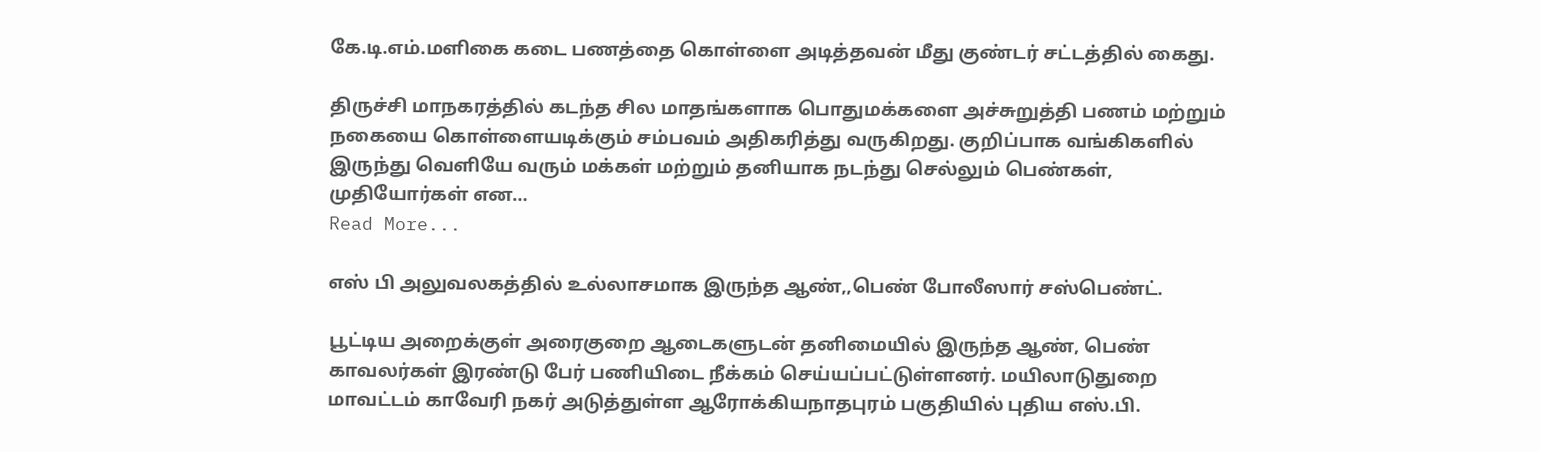கே.டி.எம்.மளிகை கடை பணத்தை கொள்ளை அடித்தவன் மீது குண்டர் சட்டத்தில் கைது.

திருச்சி மாநகரத்தில் கடந்த சில மாதங்களாக பொதுமக்களை அச்சுறுத்தி பணம் மற்றும் நகையை கொள்ளையடிக்கும் சம்பவம் அதிகரித்து வருகிறது. குறிப்பாக வங்கிகளில் இருந்து வெளியே வரும் மக்கள் மற்றும் தனியாக நடந்து செல்லும் பெண்கள், முதியோர்கள் என…
Read More...

எஸ் பி அலுவலகத்தில் உல்லாசமாக இருந்த ஆண்,,பெண் போலீஸார் சஸ்பெண்ட்.

பூட்டிய அறைக்குள் அரைகுறை ஆடைகளுடன் தனிமையில் இருந்த ஆண், பெண் காவலர்கள் இரண்டு பேர் பணியிடை நீக்கம் செய்யப்பட்டுள்ளனர். மயிலாடுதுறை மாவட்டம் காவேரி நகர் அடுத்துள்ள ஆரோக்கியநாதபுரம் பகுதியில் புதிய எஸ்.பி.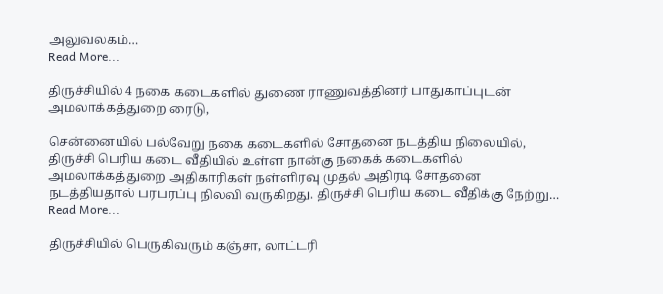அலுவலகம்…
Read More...

திருச்சியில் 4 நகை கடைகளில் துணை ராணுவத்தினர் பாதுகாப்புடன் அமலாக்கத்துறை ரைடு,

சென்னையில் பல்வேறு நகை கடைகளில் சோதனை நடத்திய நிலையில், திருச்சி பெரிய கடை வீதியில் உள்ள நான்கு நகைக் கடைகளில் அமலாக்கத்துறை அதிகாரிகள் நள்ளிரவு முதல் அதிரடி சோதனை நடத்தியதால் பரபரப்பு நிலவி வருகிறது. திருச்சி பெரிய கடை வீதிக்கு நேற்று…
Read More...

திருச்சியில் பெருகிவரும் கஞ்சா, லாட்டரி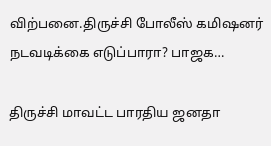விற்பனை.திருச்சி போலீஸ் கமிஷனர் நடவடிக்கை எடுப்பாரா? பாஜக…

திருச்சி மாவட்ட பாரதிய ஜனதா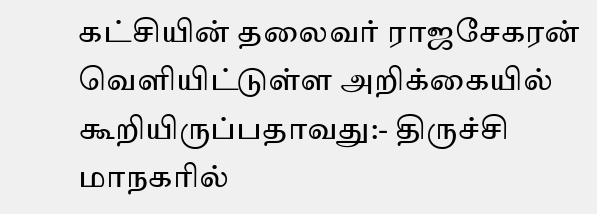கட்சியின் தலைவர் ராஜசேகரன் வெளியிட்டுள்ள அறிக்கையில் கூறியிருப்பதாவது:- திருச்சி மாநகரில்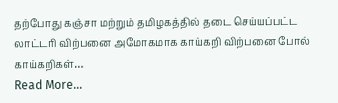தற்போது கஞ்சா மற்றும் தமிழகத்தில் தடை செய்யப்பட்ட லாட்டரி விற்பனை அமோகமாக காய்கறி விற்பனை போல் காய்கறிகள்…
Read More...